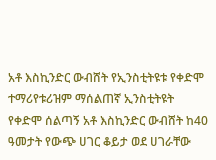አቶ እስኪንድር ውብሸት የኢንስቲትዩቱ የቀድሞ ተማሪየቱሪዝም ማሰልጠኛ ኢንስቲትዩት የቀድሞ ሰልጣኝ አቶ እስኪንድር ውብሸት ከ40 ዓመታት የውጭ ሀገር ቆይታ ወደ ሀገራቸው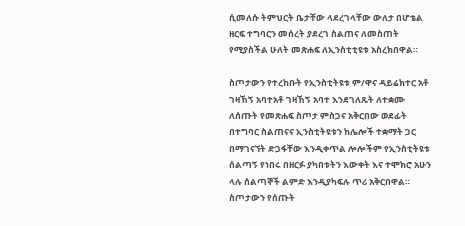ሲመለሱ ትምህርት ቤታቸው ላደረገላቸው ውለታ በሆቴል ዘርፍ ተግባርን መሰረት ያደረገ ስልጠና ለመስጠት የሚያስችል ሁለት መጽሐፍ ለኢንስቲቲዩቱ አስረክበዋል።

ስጦታውን የተረከቡት የኢንስቲትዩቱ ም/ዋና ዳይሬክተር አቶ ገዛኸኝ አባተአቶ ገዛኸኝ አባተ እንደገለጹት ለተቋሙ ለሰጡት የመጽሐፍ ስጦታ ምስጋና አቅርበው ወደፊት በተግባር ስልጠናና ኢንስቲትዩቱን ከሌሎች ተቋማት ጋር በማገናኘት ድጋፋቸው እንዲቀጥል ሎሎችም የኢንስቲትዩቱ ሰልጣኝ የነበሩ በዘርፉ ያካበቱትን እውቀት እና ተሞክሮ አሁን ላሉ ሰልጣኞች ልምድ እንዲያካፍሉ ጥሪ አቅርበዋል።
ስጦታውን የሰጡት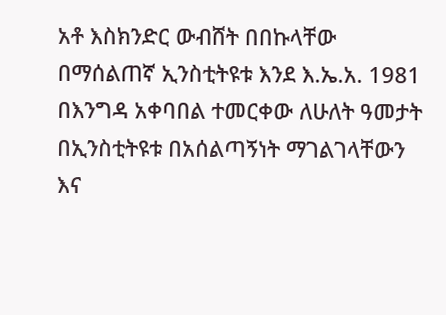አቶ እስክንድር ውብሸት በበኩላቸው በማሰልጠኛ ኢንስቲትዩቱ እንደ እ.ኤ.አ. 1981 በእንግዳ አቀባበል ተመርቀው ለሁለት ዓመታት በኢንስቲትዩቱ በአሰልጣኝነት ማገልገላቸውን እና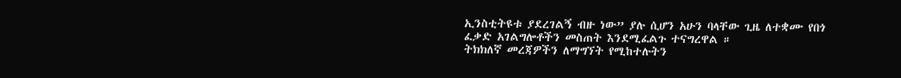ኢንስቲትዩቱ ያደረገልኝ ብዙ ነው” ያሉ ሲሆን አሁን ባላቸው ጊዜ ለተቋሙ የበጎ ፈቃድ አገልግሎቶችን መስጠት እንደሚፈልጉ ተናግረዋል ።
ትክክለኛ መረጃዎችን ለማግኘት የሚከተሉትን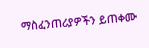ማስፈንጠሪያዎችን ይጠቀሙ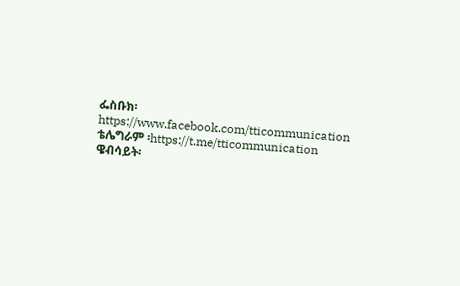ፌስቡክ፡ https://www.facebook.com/tticommunication
ቴሌግራም ፡https://t.me/tticommunication
ዌብሳይት፡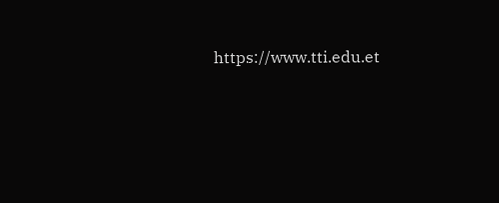https://www.tti.edu.et